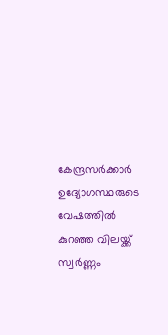കേന്ദ്രസര്‍ക്കാര്‍ ഉദ്യോഗസ്ഥരുടെ വേഷത്തിൽ കുറഞ്ഞ വിലയ്ക്ക് സ്വർണ്ണം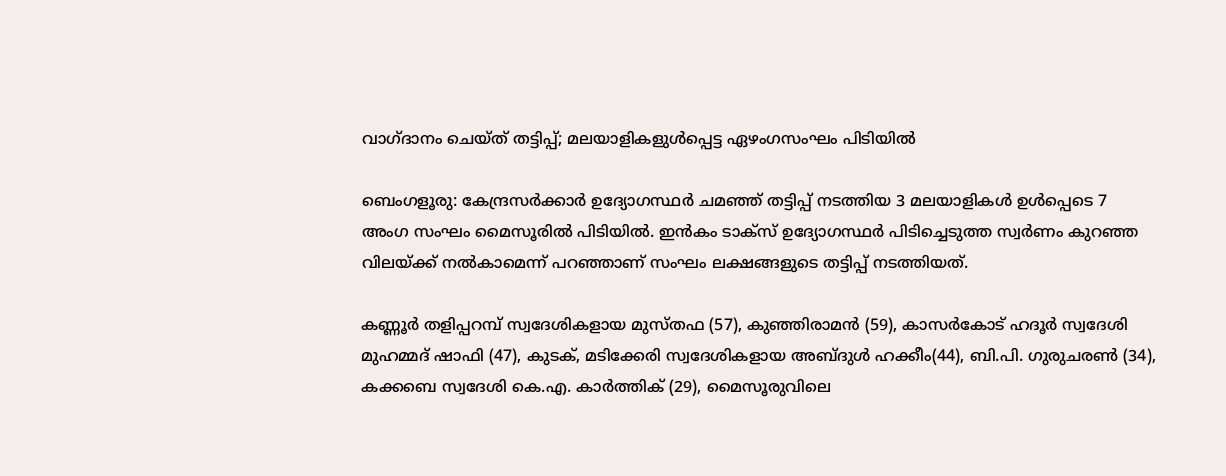വാഗ്ദാനം ചെയ്ത് തട്ടിപ്പ്‌; മലയാളികളുൾപ്പെട്ട ഏഴംഗസംഘം പിടിയിൽ

ബെംഗളൂരു: കേന്ദ്രസര്‍ക്കാര്‍ ഉദ്യോഗസ്ഥര്‍ ചമഞ്ഞ് തട്ടിപ്പ് നടത്തിയ 3 മലയാളികള്‍ ഉള്‍പ്പെടെ 7 അംഗ സംഘം മൈസൂരില്‍ പിടിയില്‍. ഇന്‍കം ടാക്സ് ഉദ്യോഗസ്ഥര്‍ പിടിച്ചെടുത്ത സ്വര്‍ണം കുറഞ്ഞ വിലയ്ക്ക് നല്‍കാമെന്ന് പറഞ്ഞാണ് സംഘം ലക്ഷങ്ങളുടെ തട്ടിപ്പ് നടത്തിയത്.

കണ്ണൂർ തളിപ്പറമ്പ് സ്വദേശികളായ മുസ്തഫ (57), കുഞ്ഞിരാമൻ (59), കാസർകോട് ഹദൂർ സ്വദേശി മുഹമ്മദ് ഷാഫി (47), കുടക്, മടിക്കേരി സ്വദേശികളായ അബ്ദുൾ ഹക്കീം(44), ബി.പി. ഗുരുചരൺ (34), കക്കബെ സ്വദേശി കെ.എ. കാർത്തിക് (29), മൈസൂരുവിലെ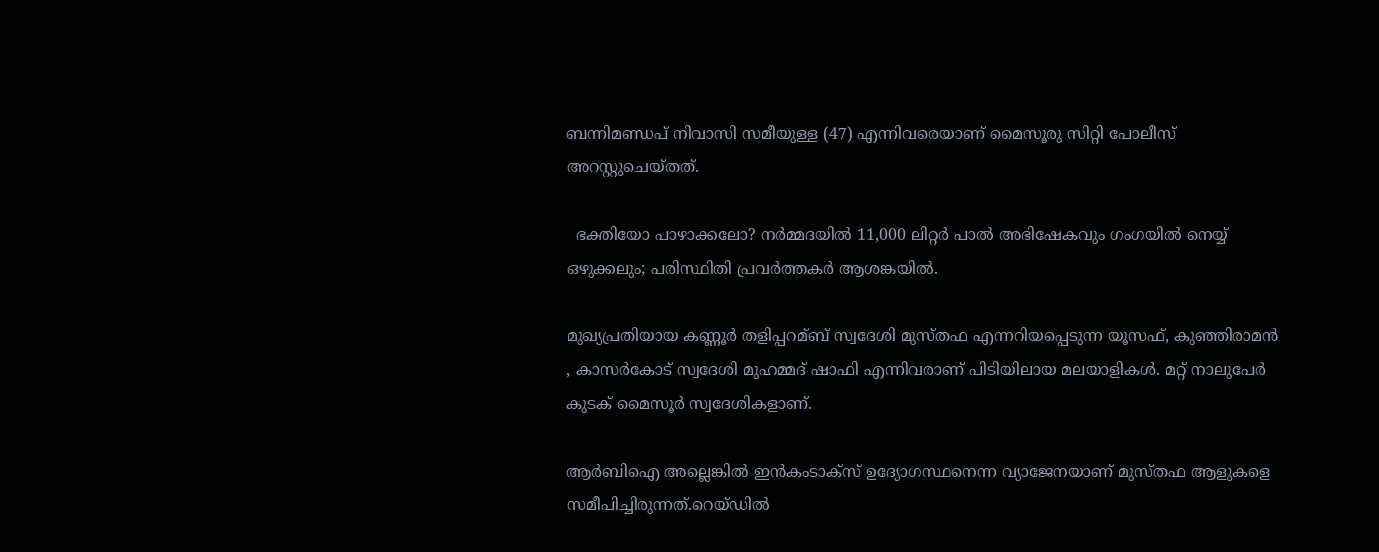ബന്നിമണ്ഡപ് നിവാസി സമീയുള്ള (47) എന്നിവരെയാണ് മൈസൂരു സിറ്റി പോലീസ് അറസ്റ്റുചെയ്തത്.

  ഭക്തിയോ പാഴാക്കലോ? നർമ്മദയിൽ 11,000 ലിറ്റർ പാൽ അഭിഷേകവും ഗംഗയിൽ നെയ്യ് ഒഴുക്കലും; പരിസ്ഥിതി പ്രവർത്തകർ ആശങ്കയിൽ.

മുഖ്യപ്രതിയായ കണ്ണൂര്‍ തളിപ്പറമ്ബ് സ്വദേശി മുസ്തഫ എന്നറിയപ്പെടുന്ന യൂസഫ്, കുഞ്ഞിരാമന്‍ , കാസര്‍കോട് സ്വദേശി മുഹമ്മദ് ഷാഫി എന്നിവരാണ് പിടിയിലായ മലയാളികള്‍. മറ്റ് നാലുപേര്‍ കുടക് മൈസൂര്‍ സ്വദേശികളാണ്.

ആര്‍ബിഐ അല്ലെങ്കില്‍ ഇന്‍കംടാക്സ് ഉദ്യോഗസ്ഥനെന്ന വ്യാജേനയാണ് മുസ്തഫ ആളുകളെ സമീപിച്ചിരുന്നത്.റെയ്ഡില്‍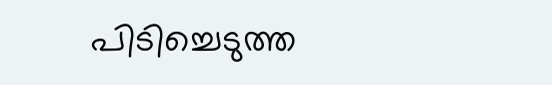പിടിച്ചെടുത്ത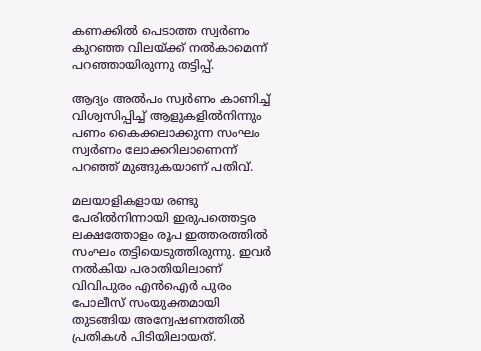കണക്കില്‍ പെടാത്ത സ്വര്‍ണം കുറഞ്ഞ വിലയ്ക്ക് നല്‍കാമെന്ന് പറഞ്ഞായിരുന്നു തട്ടിപ്പ്.

ആദ്യം അല്‍പം സ്വര്‍ണം കാണിച്ച്‌ വിശ്വസിപ്പിച്ച്‌ ആളുകളില്‍നിന്നും പണം കൈക്കലാക്കുന്ന സംഘം സ്വര്‍ണം ലോക്കറിലാണെന്ന് പറഞ്ഞ് മുങ്ങുകയാണ് പതിവ്.

മലയാളികളായ രണ്ടു പേരില്‍നിന്നായി ഇരുപത്തെട്ടര ലക്ഷത്തോളം രൂപ ഇത്തരത്തില്‍ സംഘം തട്ടിയെടുത്തിരുന്നു. ഇവര്‍ നല്‍കിയ പരാതിയിലാണ് വിവിപുരം എന്‍ഐര്‍ പുരം പോലീസ് സംയുക്തമായി തുടങ്ങിയ അന്വേഷണത്തില്‍ പ്രതികള്‍ പിടിയിലായത്.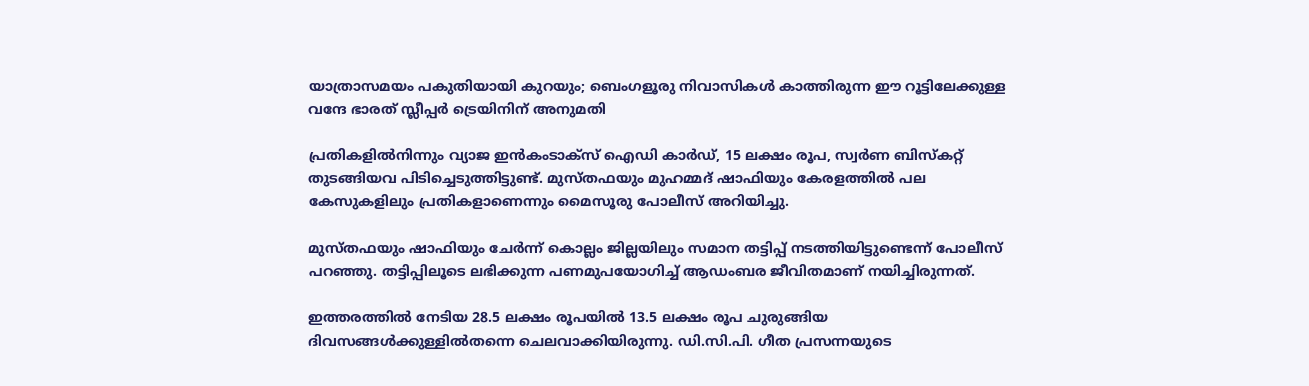യാത്രാസമയം പകുതിയായി കുറയും; ബെംഗളൂരു നിവാസികൾ കാത്തിരുന്ന ഈ റൂട്ടിലേക്കുള്ള വന്ദേ ഭാരത് സ്ലീപ്പർ ട്രെയിനിന് അനുമതി

പ്രതികളില്‍നിന്നും വ്യാജ ഇന്‍കംടാക്സ് ഐഡി കാര്‍ഡ്, 15 ലക്ഷം രൂപ, സ്വ‍ര്‍ണ ബിസ്കറ്റ് തുടങ്ങിയവ പിടിച്ചെടുത്തിട്ടുണ്ട്. മുസ്തഫയും മുഹമ്മദ് ഷാഫിയും കേരളത്തില്‍ പല കേസുകളിലും പ്രതികളാണെന്നും മൈസൂരു പോലീസ് അറിയിച്ചു.

മുസ്തഫയും ഷാഫിയും ചേർന്ന് കൊല്ലം ജില്ലയിലും സമാന തട്ടിപ്പ് നടത്തിയിട്ടുണ്ടെന്ന് പോലീസ് പറഞ്ഞു. തട്ടിപ്പിലൂടെ ലഭിക്കുന്ന പണമുപയോഗിച്ച് ആഡംബര ജീവിതമാണ് നയിച്ചിരുന്നത്.

ഇത്തരത്തിൽ നേടിയ 28.5 ലക്ഷം രൂപയിൽ 13.5 ലക്ഷം രൂപ ചുരുങ്ങിയ ദിവസങ്ങൾക്കുള്ളിൽതന്നെ ചെലവാക്കിയിരുന്നു. ഡി.സി.പി. ഗീത പ്രസന്നയുടെ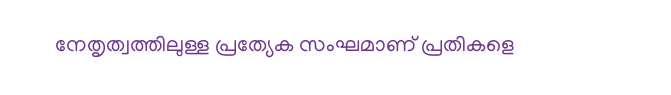നേതൃത്വത്തിലുള്ള പ്രത്യേക സംഘമാണ് പ്രതികളെ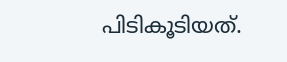പിടികൂടിയത്.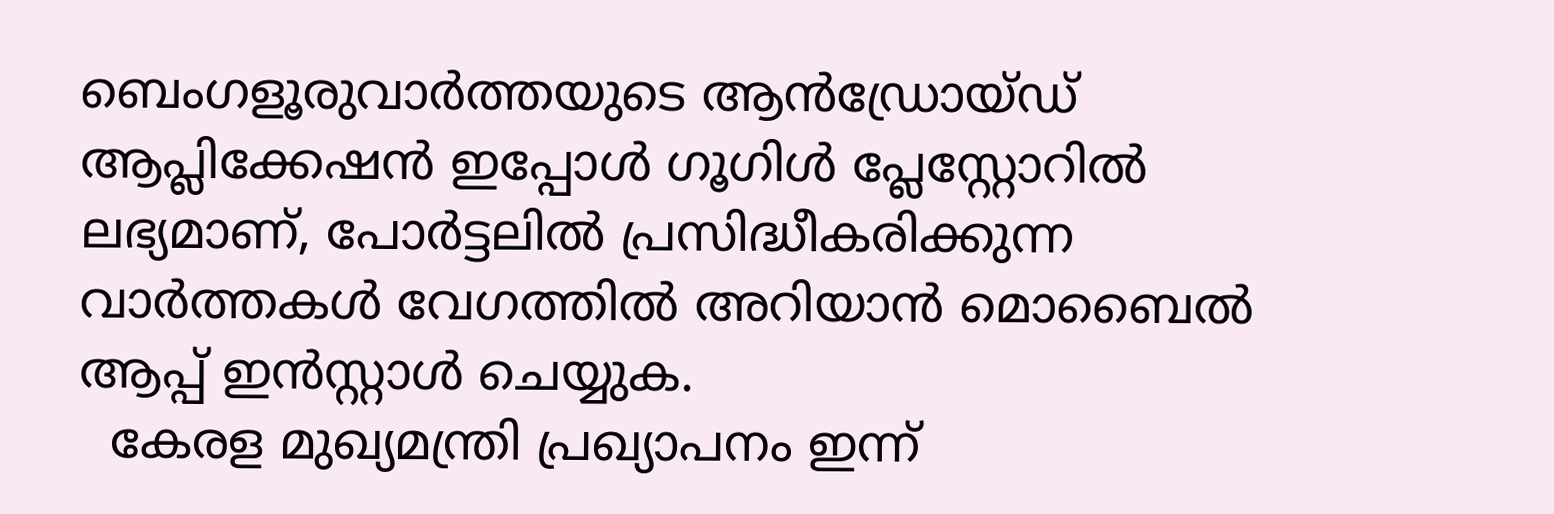ബെംഗളൂരുവാർത്തയുടെ ആൻഡ്രോയ്ഡ് ആപ്ലിക്കേഷൻ ഇപ്പോൾ ഗൂഗിൾ പ്ലേസ്റ്റോറിൽ ലഭ്യമാണ്, പോർട്ടലിൽ പ്രസിദ്ധീകരിക്കുന്ന വാർത്തകൾ വേഗത്തിൽ അറിയാൻ മൊബൈൽ ആപ്പ് ഇൻസ്റ്റാൾ ചെയ്യുക.
  കേരള മുഖ്യമന്ത്രി പ്രഖ്യാപനം ഇന്ന്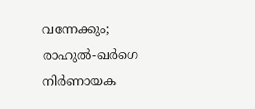വന്നേക്കും; രാഹുൽ-ഖർഗെ നിർണായക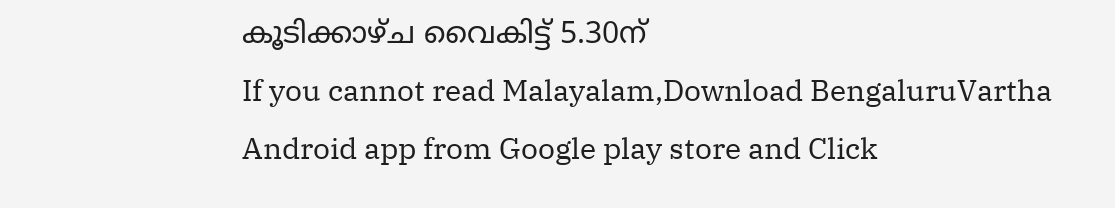കൂടിക്കാഴ്ച വൈകിട്ട് 5.30ന്
If you cannot read Malayalam,Download BengaluruVartha Android app from Google play store and Click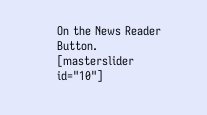On the News Reader Button. [masterslider id="10"]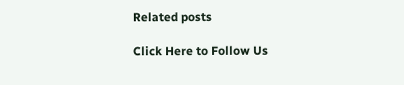Related posts

Click Here to Follow Us